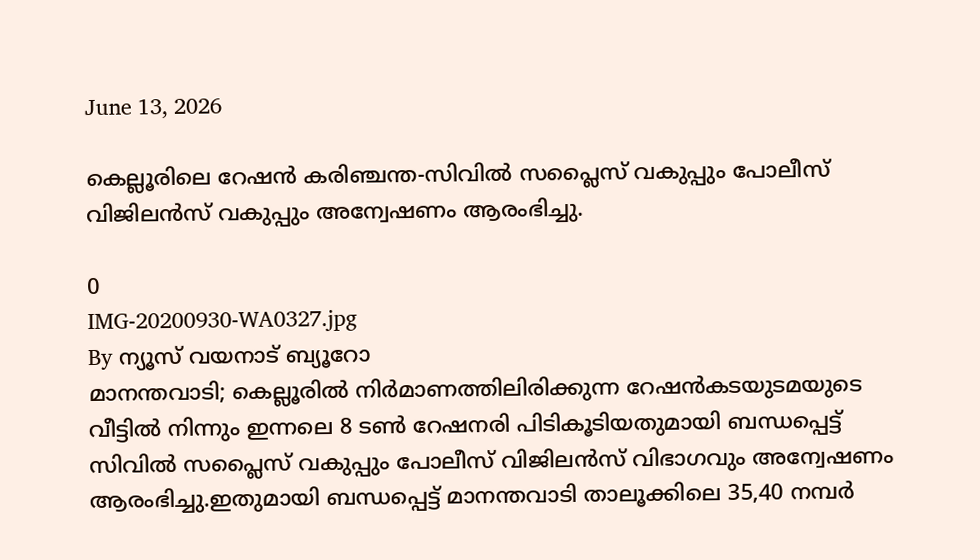June 13, 2026

കെല്ലൂരിലെ റേഷന്‍ കരിഞ്ചന്ത-സിവില്‍ സപ്ലൈസ് വകുപ്പും പോലീസ് വിജിലന്‍സ് വകുപ്പും അന്വേഷണം ആരംഭിച്ചു.

0
IMG-20200930-WA0327.jpg
By ന്യൂസ് വയനാട് ബ്യൂറോ
മാനന്തവാടി; കെല്ലൂരില്‍ നിര്‍മാണത്തിലിരിക്കുന്ന റേഷന്‍കടയുടമയുടെ വീട്ടില്‍ നിന്നും ഇന്നലെ 8 ടണ്‍ റേഷനരി പിടികൂടിയതുമായി ബന്ധപ്പെട്ട് സിവില്‍ സപ്ലൈസ് വകുപ്പും പോലീസ് വിജിലന്‍സ് വിഭാഗവും അന്വേഷണം ആരംഭിച്ചു.ഇതുമായി ബന്ധപ്പെട്ട് മാനന്തവാടി താലൂക്കിലെ 35,40 നമ്പര്‍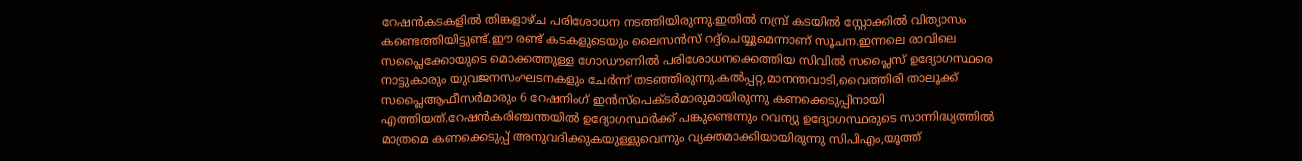റേഷന്‍കടകളില്‍ തിങ്കളാഴ്ച പരിശോധന നടത്തിയിരുന്നു.ഇതില്‍ നമ്പ്ര് കടയില്‍ സ്റ്റോക്കില്‍ വിത്യാസം കണ്ടെത്തിയിട്ടുണ്ട്.ഈ രണ്ട് കടകളുടെയും ലൈസന്‍സ് റദ്ദ്‌ചെയ്യുമെന്നാണ് സൂചന.ഇന്നലെ രാവിലെ സപ്ലൈക്കോയുടെ മൊക്കത്തുള്ള ഗോഡൗണില്‍ പരിശോധനക്കെത്തിയ സിവില്‍ സപ്ലൈസ് ഉദ്യോഗസ്ഥരെ നാട്ടുകാരും യുവജനസംഘടനകളും ചേര്‍ന്ന് തടഞ്ഞിരുന്നു.കല്‍പ്പറ്റ,മാനന്തവാടി,വൈത്തിരി താലൂക്ക് സപ്ലൈആഫീസര്‍മാരും 6 റേഷനിംഗ് ഇന്‍സ്‌പെക്ടര്‍മാരുമായിരുന്നു കണക്കെടുപ്പിനായി എത്തിയത്.റേഷന്‍കരിഞ്ചന്തയില്‍ ഉദ്യോഗസ്ഥര്‍ക്ക് പങ്കുണ്ടെന്നും റവന്യു ഉദ്യോഗസ്ഥരുടെ സാന്നിദ്ധ്യത്തില്‍ മാത്രമെ കണക്കെടുപ്പ് അനുവദിക്കുകയുള്ളുവെന്നും വ്യക്തമാക്കിയായിരുന്നു സിപിഎം,യൂത്ത്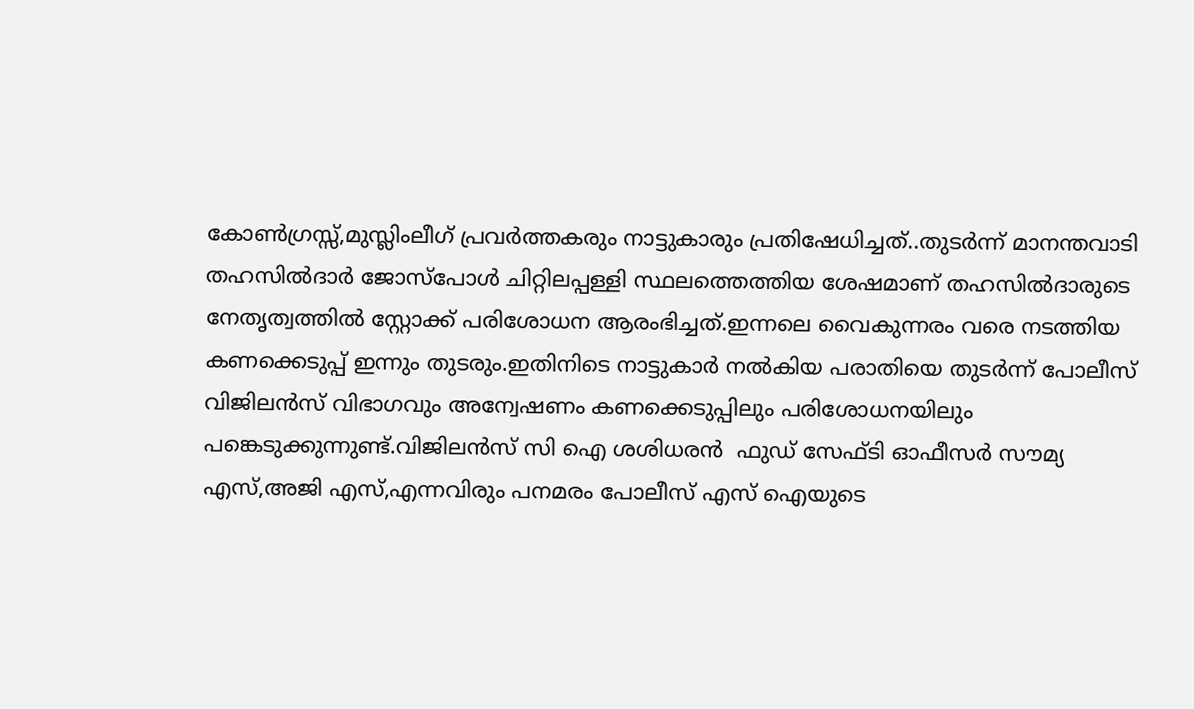കോണ്‍ഗ്രസ്സ്,മുസ്ലിംലീഗ് പ്രവര്‍ത്തകരും നാട്ടുകാരും പ്രതിഷേധിച്ചത്..തുടര്‍ന്ന് മാനന്തവാടി തഹസില്‍ദാര്‍ ജോസ്‌പോള്‍ ചിറ്റിലപ്പള്ളി സ്ഥലത്തെത്തിയ ശേഷമാണ് തഹസില്‍ദാരുടെ നേതൃത്വത്തില്‍ സ്റ്റോക്ക് പരിശോധന ആരംഭിച്ചത്.ഇന്നലെ വൈകുന്നരം വരെ നടത്തിയ കണക്കെടുപ്പ് ഇന്നും തുടരും.ഇതിനിടെ നാട്ടുകാര്‍ നല്‍കിയ പരാതിയെ തുടര്‍ന്ന് പോലീസ് വിജിലന്‍സ് വിഭാഗവും അന്വേഷണം കണക്കെടുപ്പിലും പരിശോധനയിലും പങ്കെടുക്കുന്നുണ്ട്.വിജിലന്‍സ് സി ഐ ശശിധരന്‍  ഫുഡ് സേഫ്ടി ഓഫീസര്‍ സൗമ്യ എസ്,അജി എസ്,എന്നവിരും പനമരം പോലീസ് എസ് ഐയുടെ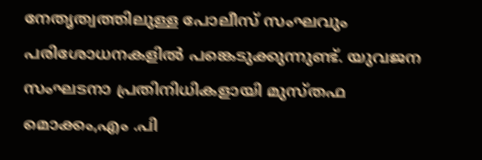നേതൃത്വത്തിലുള്ള പോലീസ് സംഘവും പരിശോധനകളില്‍ പങ്കെടുക്കുന്നുണ്ട്. യുവജന സംഘടനാ പ്രതിനിധികളായി മുസ്തഫ മൊക്കം,എം .പി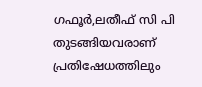ഗഫൂര്‍,ലതീഫ് സി പി തുടങ്ങിയവരാണ് പ്രതിഷേധത്തിലും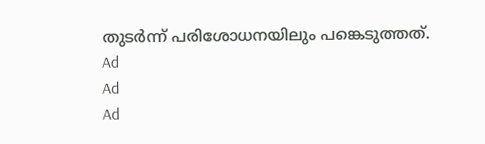തുടര്‍ന്ന് പരിശോധനയിലും പങ്കെടുത്തത്.
Ad
Ad
Ad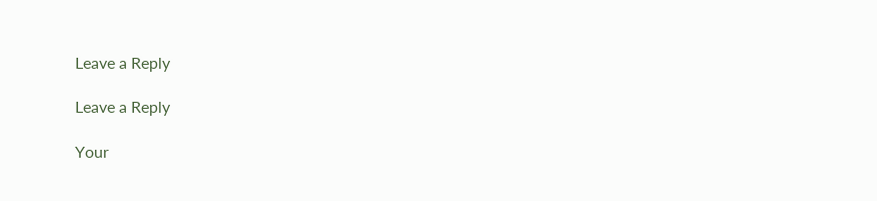Leave a Reply

Leave a Reply

Your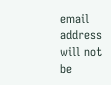email address will not be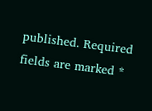published. Required fields are marked *